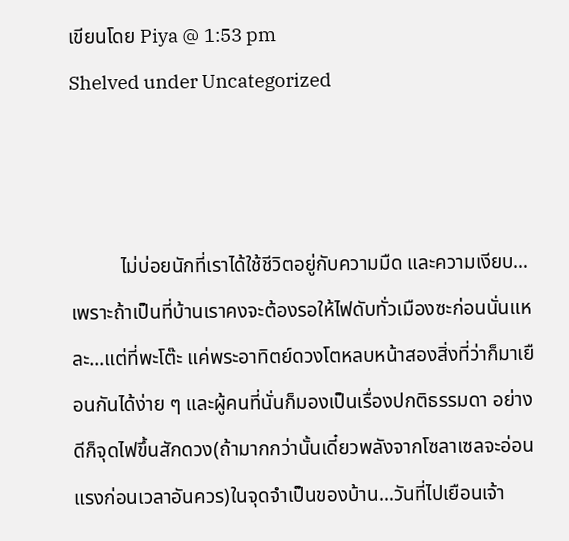เขียนโดย Piya @ 1:53 pm
Shelved under Uncategorized



          ไม่บ่อยนักที่เราได้ใช้ชีวิตอยู่กับความมืด และความเงียบ…เพราะถ้าเป็นที่บ้านเราคงจะต้องรอให้ไฟดับทั่วเมืองซะก่อนนั่นแหละ…แต่ที่พะโต๊ะ แค่พระอาทิตย์ดวงโตหลบหน้าสองสิ่งที่ว่าก็มาเยือนกันได้ง่าย ๆ และผู้คนที่นั่นก็มองเป็นเรื่องปกติธรรมดา อย่างดีก็จุดไฟขึ้นสักดวง(ถ้ามากกว่านั้นเดี๋ยวพลังจากโซลาเซลจะอ่อนแรงก่อนเวลาอันควร)ในจุดจำเป็นของบ้าน…วันที่ไปเยือนเจ้า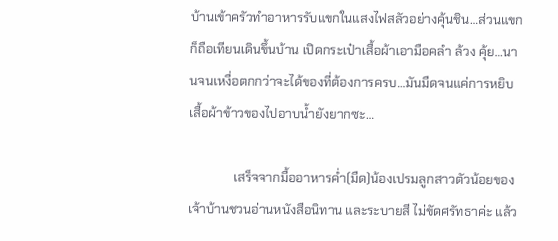บ้านเข้าครัวทำอาหารรับแขกในแสงไฟสลัวอย่างคุ้นชิน…ส่วนแขกก็ถือเทียนเดินขึ้นบ้าน เปิดกระเป๋าเสื้อผ้าเอามือคลำ ล้วง คุ้ย…นานจนเหงื่อตกกว่าจะได้ของที่ต้องการครบ…มันมืดจนแค่การหยิบเสื้อผ้าข้าวของไปอาบน้ำยังยากซะ…

              เสร็จจากมื้ออาหารค่ำ(มืด)น้องเปรมลูกสาวตัวน้อยของเจ้าบ้านชวนอ่านหนังสือนิทาน และระบายสี ไม่ขัดศรัทธาค่ะ แล้ว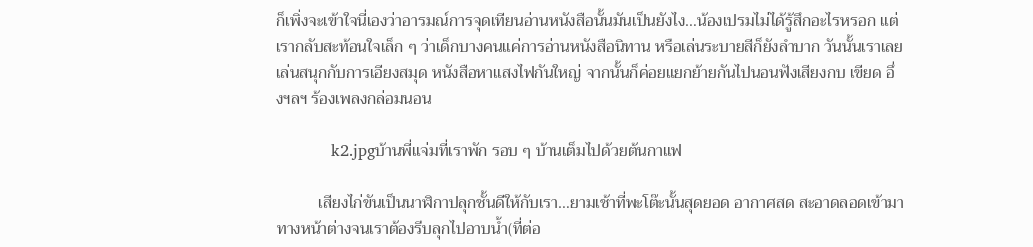ก็เพิ่งจะเข้าใจนี่เองว่าอารมณ์การจุดเทียนอ่านหนังสือนั้นมันเป็นยังไง…น้องเปรมไม่ได้รู้สึกอะไรหรอก แต่เรากลับสะท้อนใจเล็ก ๆ ว่าเด็กบางคนแค่การอ่านหนังสือนิทาน หรือเล่นระบายสีก็ยังลำบาก วันนั้นเราเลยเล่นสนุกกับการเอียงสมุด หนังสือหาแสงไฟกันใหญ่ จากนั้นก็ค่อยแยกย้ายกันไปนอนฟังเสียงกบ เขียด อึ่งฯลฯ ร้องเพลงกล่อมนอน

           k2.jpgบ้านพี่แจ่มที่เราพัก รอบ ๆ บ้านเต็มไปด้วยต้นกาแฟ

          เสียงไก่ขันเป็นนาฬิกาปลุกชั้นดีให้กับเรา…ยามเช้าที่พะโต๊ะนั้นสุดยอด อากาศสด สะอาดลอดเข้ามาทางหน้าต่างจนเราต้องรีบลุกไปอาบน้ำ(ที่ต่อ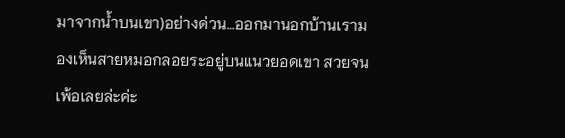มาจากน้ำบนเขา)อย่างด่วน…ออกมานอกบ้านเรามองเห็นสายหมอกลอยระอยู่บนแนวยอดเขา สวยจนเพ้อเลยล่ะค่ะ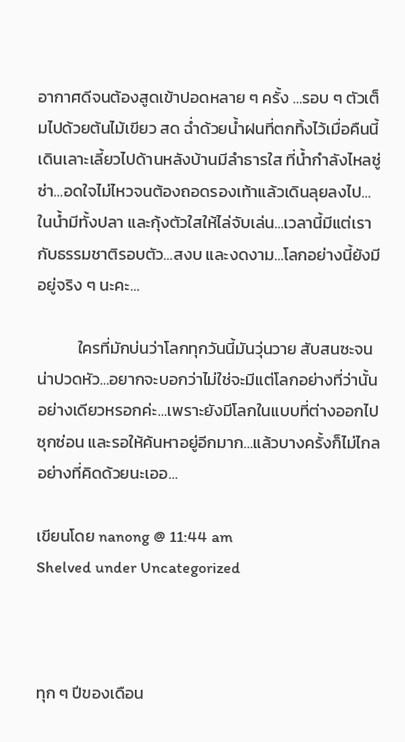อากาศดีจนต้องสูดเข้าปอดหลาย ๆ ครั้ง …รอบ ๆ ตัวเต็มไปด้วยต้นไม้เขียว สด ฉ่ำด้วยน้ำฝนที่ตกทิ้งไว้เมื่อคืนนี้ เดินเลาะเลี้ยวไปด้านหลังบ้านมีลำธารใส ที่น้ำกำลังไหลซู่ซ่า…อดใจไม่ไหวจนต้องถอดรองเท้าแล้วเดินลุยลงไป…ในน้ำมีทั้งปลา และกุ้งตัวใสให้ไล่จับเล่น…เวลานี้มีแต่เรากับธรรมชาติรอบตัว…สงบ และงดงาม…โลกอย่างนี้ยังมีอยู่จริง ๆ นะคะ…

           ใครที่มักบ่นว่าโลกทุกวันนี้มันวุ่นวาย สับสนซะจนน่าปวดหัว…อยากจะบอกว่าไม่ใช่จะมีแต่โลกอย่างที่ว่านั้นอย่างเดียวหรอกค่ะ…เพราะยังมีโลกในแบบที่ต่างออกไปซุกซ่อน และรอให้ค้นหาอยู่อีกมาก…แล้วบางครั้งก็ไม่ไกลอย่างที่คิดด้วยนะเออ…

เขียนโดย nanong @ 11:44 am
Shelved under Uncategorized



ทุก ๆ ปีของเดือน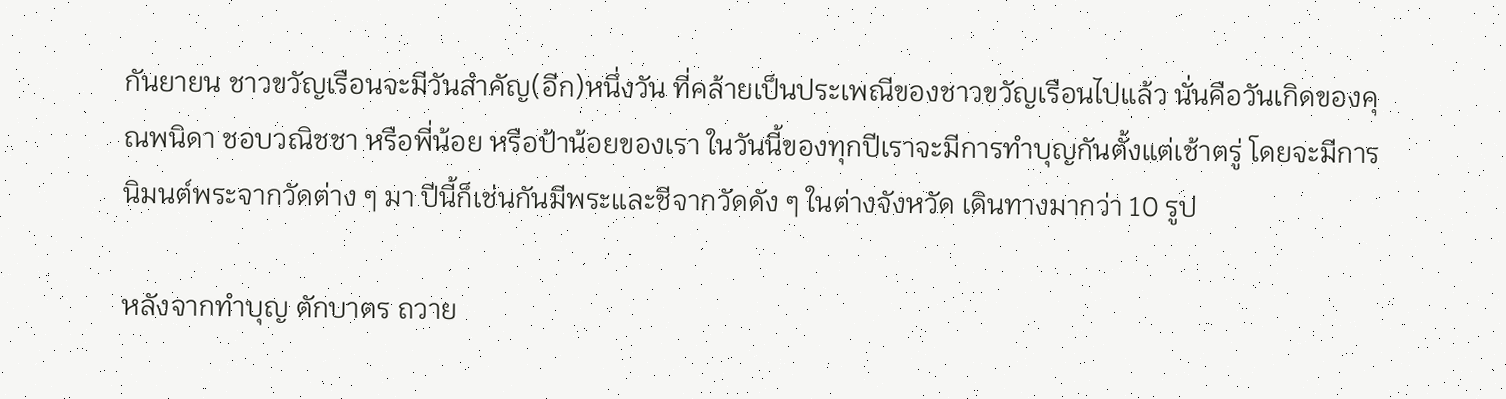กันยายน ชาวขวัญเรือนจะมีวันสำคัญ(อีก)หนึ่งวัน ที่คล้ายเป็นประเพณีของชาวขวัญเรือนไปแล้ว นั่นคือวันเกิดของคุณพนิดา ชอบวณิชชา หรือพี่น้อย หรือป้าน้อยของเรา ในวันนี้ของทุกปีเราจะมีการทำบุญกันตั้งแต่เช้าตรู่ โดยจะมีการนิมนต์พระจากวัดต่าง ๆ มา ปีนี้ก็เช่นกันมีพระและชีจากวัดดัง ๆ ในต่างจังหวัด เดินทางมากว่า 10 รูป

หลังจากทำบุญ ตักบาตร ถวาย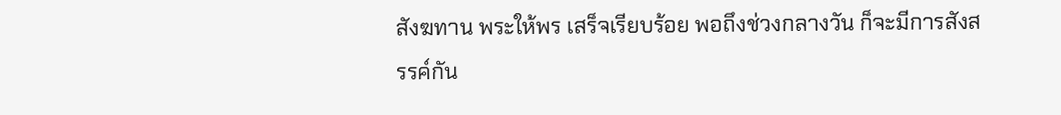สังฆทาน พระให้พร เสร็จเรียบร้อย พอถึงช่วงกลางวัน ก็จะมีการสังสรรค์กัน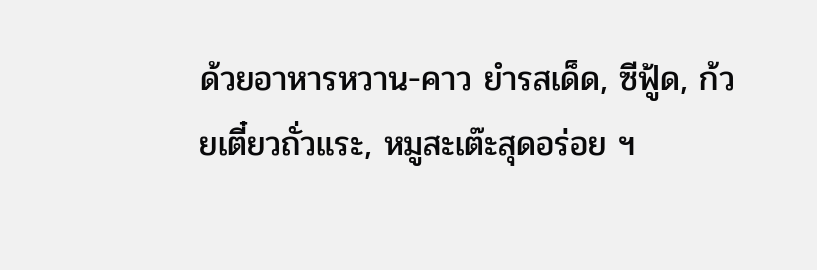ด้วยอาหารหวาน-คาว ยำรสเด็ด, ซีฟู้ด, ก้วยเตี๋ยวถั่วแระ, หมูสะเต๊ะสุดอร่อย ฯ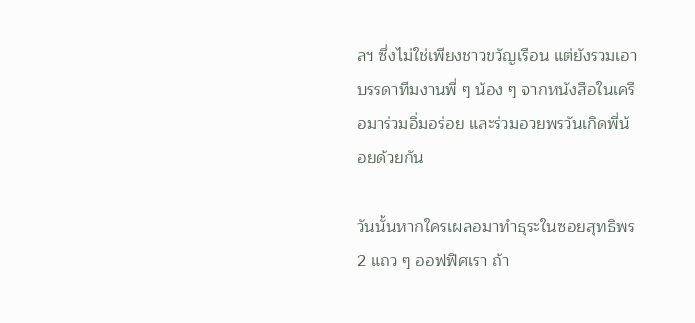ลฯ ซึ่งไม่ใช่เพียงชาวขวัญเรือน แต่ยังรวมเอาบรรดาทีมงานพี่ ๆ น้อง ๆ จากหนังสือในเครือมาร่วมอิ่มอร่อย และร่วมอวยพรวันเกิดพี่น้อยด้วยกัน

วันนั้นหากใครเผลอมาทำธุระในซอยสุทธิพร 2 แถว ๆ ออฟฟิศเรา ถ้า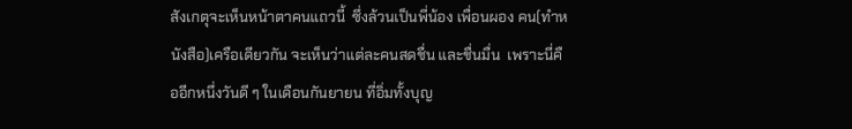สังเกตุจะเห็นหน้าตาคนแถวนี้  ซึ่งล้วนเป็นพี่น้อง เพื่อนผอง คน(ทำหนังสือ)เครือเดียวกัน จะเห็นว่าแต่ละคนสดชื่น และชื่นมื่น  เพราะนี่คืออีกหนึ่งวันดี ๆ ในเดือนกันยายน ที่อิ่มทั้งบุญ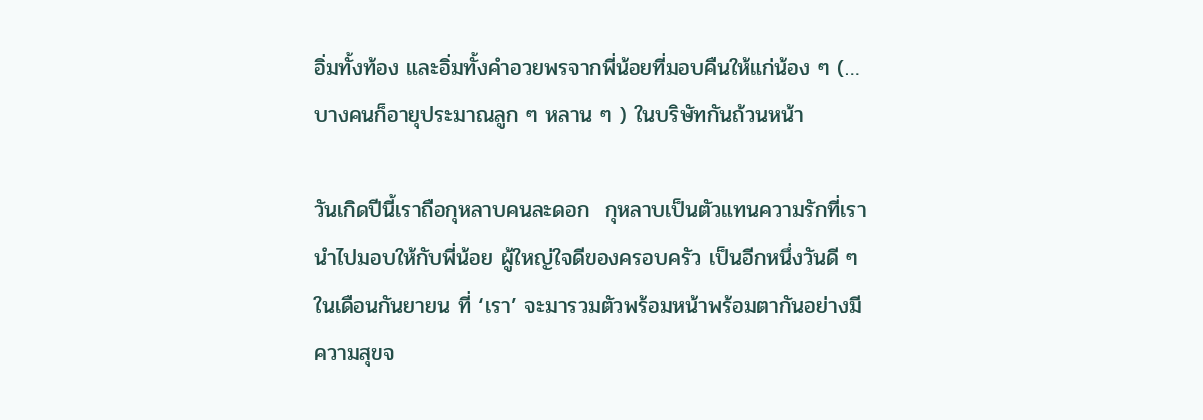อิ่มทั้งท้อง และอิ่มทั้งคำอวยพรจากพี่น้อยที่มอบคืนให้แก่น้อง ๆ (…บางคนก็อายุประมาณลูก ๆ หลาน ๆ ) ในบริษัทกันถ้วนหน้า

วันเกิดปีนี้เราถือกุหลาบคนละดอก  กุหลาบเป็นตัวแทนความรักที่เรานำไปมอบให้กับพี่น้อย ผู้ใหญ่ใจดีของครอบครัว เป็นอีกหนึ่งวันดี ๆ ในเดือนกันยายน ที่ ‘เรา’ จะมารวมตัวพร้อมหน้าพร้อมตากันอย่างมีความสุขจ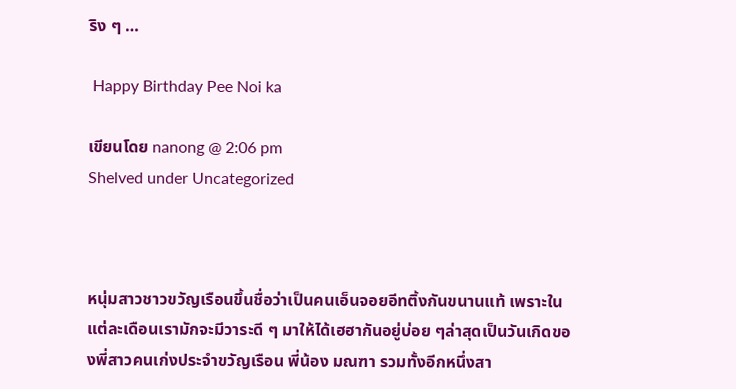ริง ๆ …

 Happy Birthday Pee Noi ka

เขียนโดย nanong @ 2:06 pm
Shelved under Uncategorized



หนุ่มสาวชาวขวัญเรือนขึ้นชื่อว่าเป็นคนเอ็นจอยอีทติ้งกันขนานแท้ เพราะในแต่ละเดือนเรามักจะมีวาระดี ๆ มาให้ได้เฮฮากันอยู่บ่อย ๆล่าสุดเป็นวันเกิดของพี่สาวคนเก่งประจำขวัญเรือน พี่น้อง มณฑา รวมทั้งอีกหนึ่งสา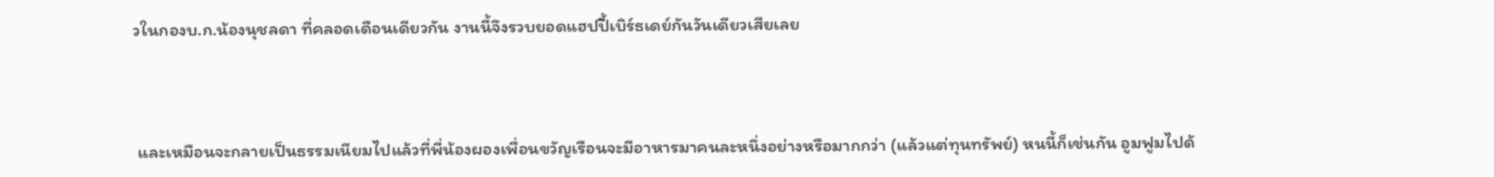วในกองบ.ก.น้องนุชลดา ที่คลอดเดือนเดียวกัน งานนี้จึงรวบยอดแฮปปี้เบิร์ธเดย์กันวันเดียวเสียเลย



 และเหมือนจะกลายเป็นธรรมเนียมไปแล้วที่พี่น้องผองเพื่อนขวัญเรือนจะมีอาหารมาคนละหนึ่งอย่างหรือมากกว่า (แล้วแต่ทุนทรัพย์) หนนี้ก็เช่นกัน อูมฟูมไปด้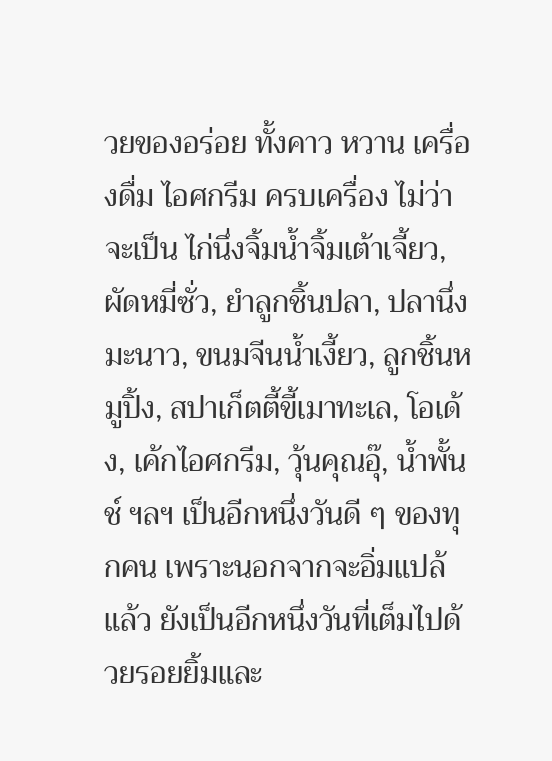วยของอร่อย ทั้งคาว หวาน เครื่องดื่ม ไอศกรีม ครบเครื่อง ไม่ว่าจะเป็น ไก่นึ่งจิ้มน้ำจิ้มเต้าเจี้ยว, ผัดหมี่ซั่ว, ยำลูกชิ้นปลา, ปลานึ่งมะนาว, ขนมจีนน้ำเงี้ยว, ลูกชิ้นหมูปิ้ง, สปาเก็ตตี้ขี้เมาทะเล, โอเด้ง, เค้กไอศกรีม, วุ้นคุณอุ๊, น้ำพั้นช์ ฯลฯ เป็นอีกหนึ่งวันดี ๆ ของทุกคน เพราะนอกจากจะอิ่มแปล้แล้ว ยังเป็นอีกหนึ่งวันที่เต็มไปด้วยรอยยิ้มและ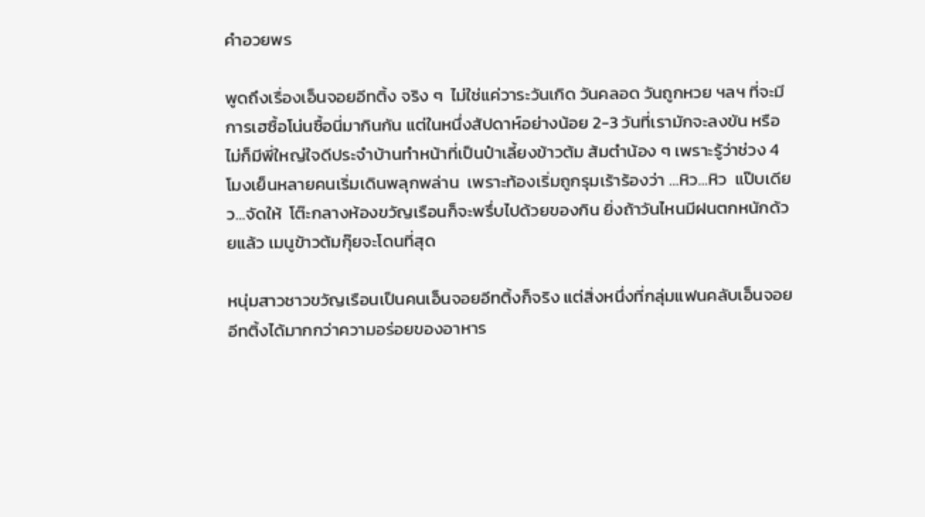คำอวยพร

พูดถึงเรื่องเอ็นจอยอีทติ้ง จริง ๆ  ไม่ใช่แค่วาระวันเกิด วันคลอด วันถูกหวย ฯลฯ ที่จะมีการเฮซื้อโน่นซื้อนี่มากินกัน แต่ในหนึ่งสัปดาห์อย่างน้อย 2-3 วันที่เรามักจะลงขัน หรือไม่ก็มีพี่ใหญ่ใจดีประจำบ้านทำหน้าที่เป็นป๋าเลี้ยงข้าวต้ม ส้มตำน้อง ๆ เพราะรู้ว่าช่วง 4 โมงเย็นหลายคนเริ่มเดินพลุกพล่าน  เพราะท้องเริ่มถูกรุมเร้าร้องว่า …หิว…หิว  แป๊บเดียว…จัดให้  โต๊ะกลางห้องขวัญเรือนก็จะพรึ่บไปด้วยของกิน ยิ่งถ้าวันไหนมีฝนตกหนักด้วยแล้ว เมนูข้าวต้มกุ๊ยจะโดนที่สุด

หนุ่มสาวชาวขวัญเรือนเป็นคนเอ็นจอยอีทติ้งก็จริง แต่สิ่งหนึ่งที่กลุ่มแฟนคลับเอ็นจอยอีทติ้งได้มากกว่าความอร่อยของอาหาร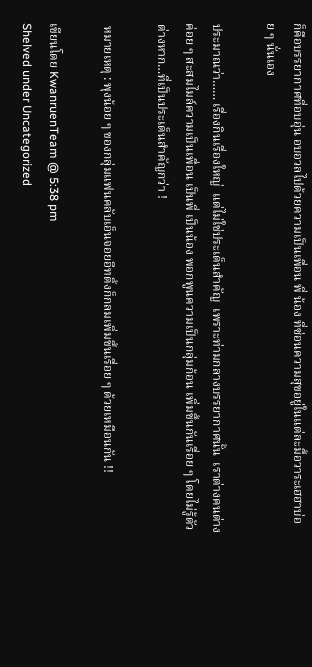ก็คือบรรยากาศที่อบอุ่น อบอวลไปด้วยความเป็นเพื่อน พี่ น้อง ที่ซ่อนความสุขอยู่ในแต่ละมื้อวาระเฮฮาบ่อย ๆ นั่นเอง

ประมาณว่า…… เรื่องกินเรื่องใหญ่  แต่ไม่ใช่ประเด็นสำคัญ  เพราะท่ามกลางบรรยากาศนั้น  เราต่างคนต่างค่อย ๆ สะสมไมล์ความเป็นเพื่อน เป็นพี่ เป็นน้อง พอกพูนความเป็นกลุ่มก้อน เพิ่มขึ้นกันเรื่อย ๆ โดยไม่รู้ตัวต่างหาก…ที่เป็นประเด็นสำคัญกว่า !

 หมายเหตุ : พุงน้อย ๆ ของกลุ่มแฟนคลับเอ็นจอยอีทติ้งก็กลมเพิ่มขึ้นเรื่อย ๆ ด้วยเหมือนกัน !!

เขียนโดย KwanruenTeam @ 5:38 pm
Shelved under Uncategorized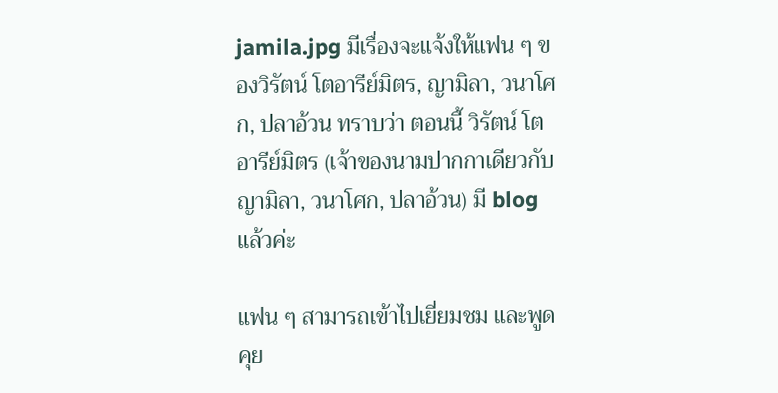jamila.jpg มีเรื่องจะแจ้งให้แฟน ๆ ของวิรัตน์ โตอารีย์มิตร, ญามิลา, วนาโศก, ปลาอ้วน ทราบว่า ตอนนี้ วิรัตน์ โตอารีย์มิตร (เจ้าของนามปากกาเดียวกับ ญามิลา, วนาโศก, ปลาอ้วน) มี blog แล้วค่ะ

แฟน ๆ สามารถเข้าไปเยี่ยมชม และพูดคุย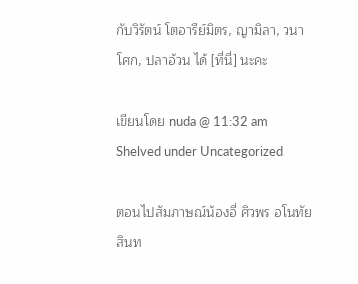กับวิรัตน์ โตอารีย์มิตร, ญามิลา, วนาโศก, ปลาอ้วน ได้ [ที่นี่] นะคะ

เขียนโดย nuda @ 11:32 am
Shelved under Uncategorized

ตอนไปสัมภาษณ์น้องอี่ ศิวพร อโนทัยสินท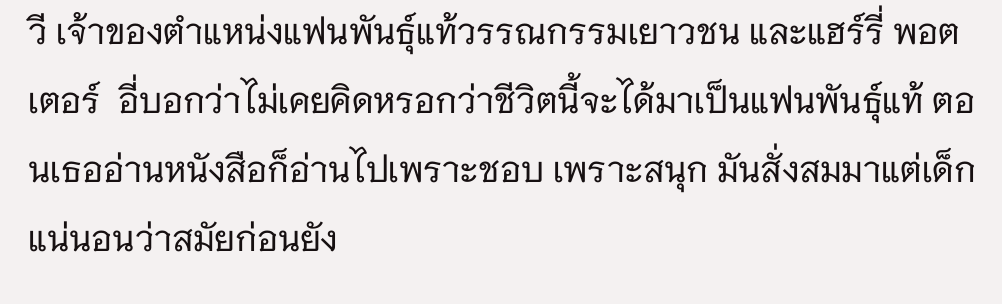วี เจ้าของตำแหน่งแฟนพันธุ์แท้วรรณกรรมเยาวชน และแฮร์รี่ พอตเตอร์  อี่บอกว่าไม่เคยคิดหรอกว่าชีวิตนี้จะได้มาเป็นแฟนพันธุ์แท้ ตอนเธออ่านหนังสือก็อ่านไปเพราะชอบ เพราะสนุก มันสั่งสมมาแต่เด็ก แน่นอนว่าสมัยก่อนยัง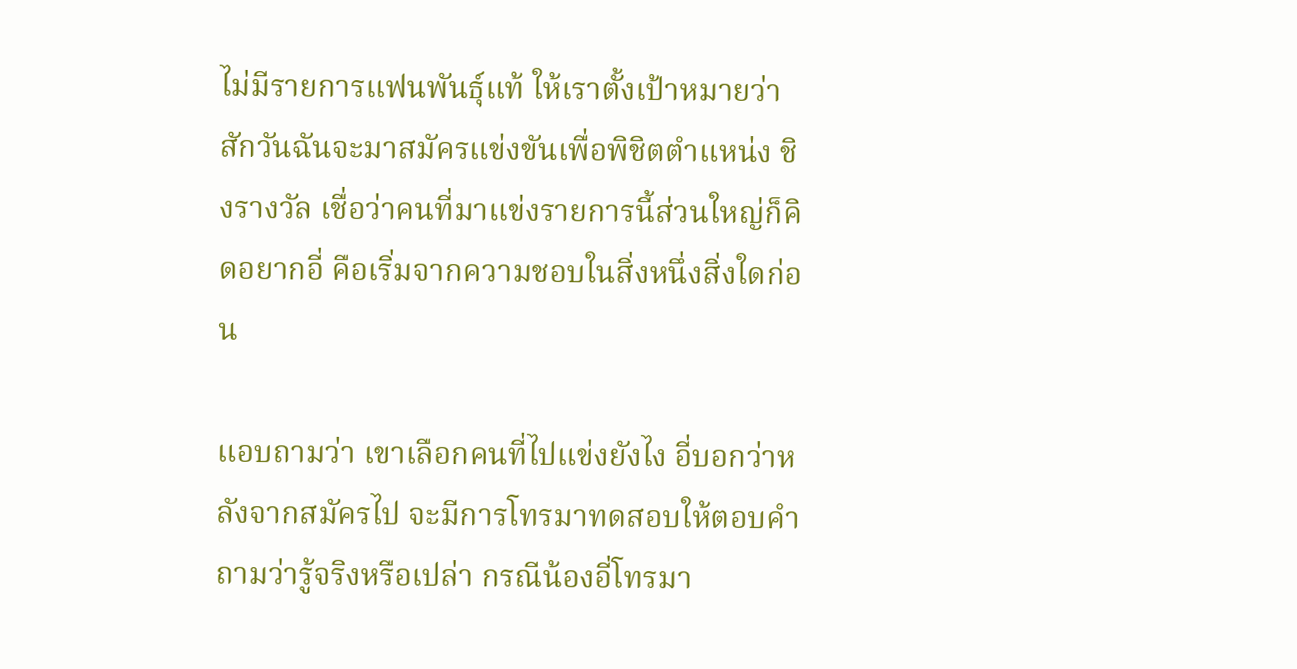ไม่มีรายการแฟนพันธุ์แท้ ให้เราตั้งเป้าหมายว่าสักวันฉันจะมาสมัครแข่งขันเพื่อพิชิตตำแหน่ง ชิงรางวัล เชื่อว่าคนที่มาแข่งรายการนี้ส่วนใหญ่ก็คิดอยากอี่ คือเริ่มจากความชอบในสิ่งหนึ่งสิ่งใดก่อน

แอบถามว่า เขาเลือกคนที่ไปแข่งยังไง อี่บอกว่าหลังจากสมัครไป จะมีการโทรมาทดสอบให้ตอบคำถามว่ารู้จริงหรือเปล่า กรณีน้องอี่โทรมา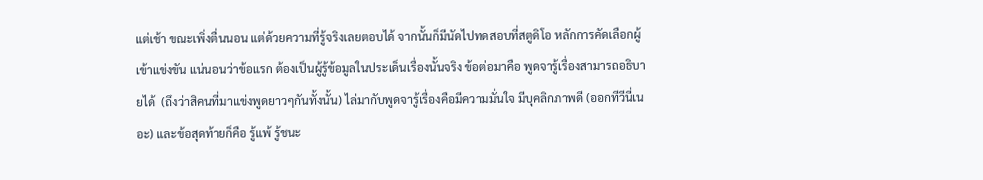แต่เช้า ขณะเพิ่งตื่นนอน แต่ด้วยความที่รู้จริงเลยตอบได้ จากนั้นก็มีนัดไปทดสอบที่สตูดิโอ หลักการคัดเลือกผู้เข้าแข่งขัน แน่นอนว่าข้อแรก ต้องเป็นผู้รู้ข้อมูลในประเด็นเรื่องนั้นจริง ข้อต่อมาคือ พูดจารู้เรื่องสามารถอธิบายได้  (ถึงว่าสิคนที่มาแข่งพูดยาวๆกันทั้งนั้น) ไล่มากับพูดจารู้เรื่องคือมีความมั่นใจ มีบุคลิกภาพดี (ออกทีวีนี่เนอะ) และข้อสุดท้ายก็คือ รู้แพ้ รู้ชนะ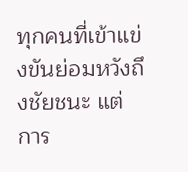ทุกคนที่เข้าแข่งขันย่อมหวังถึงชัยชนะ แต่การ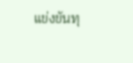แข่งขันทุ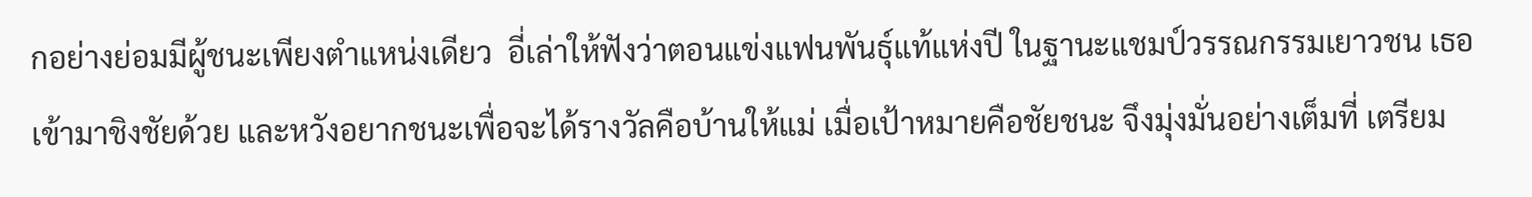กอย่างย่อมมีผู้ชนะเพียงตำแหน่งเดียว  อี่เล่าให้ฟังว่าตอนแข่งแฟนพันธุ์แท้แห่งปี ในฐานะแชมป์วรรณกรรมเยาวชน เธอเข้ามาชิงชัยด้วย และหวังอยากชนะเพื่อจะได้รางวัลคือบ้านให้แม่ เมื่อเป้าหมายคือชัยชนะ จึงมุ่งมั่นอย่างเต็มที่ เตรียม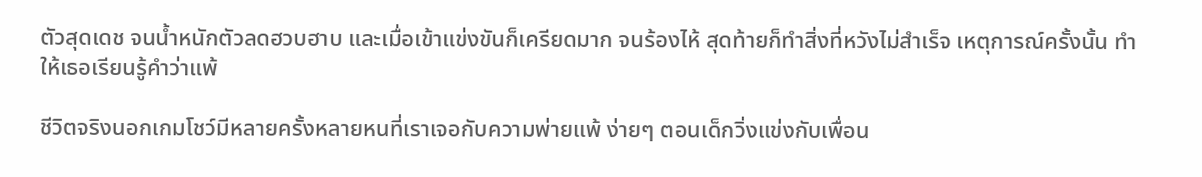ตัวสุดเดช จนน้ำหนักตัวลดฮวบฮาบ และเมื่อเข้าแข่งขันก็เครียดมาก จนร้องไห้ สุดท้ายก็ทำสิ่งที่หวังไม่สำเร็จ เหตุการณ์ครั้งนั้น ทำให้เธอเรียนรู้คำว่าแพ้

ชีวิตจริงนอกเกมโชว์มีหลายครั้งหลายหนที่เราเจอกับความพ่ายแพ้ ง่ายๆ ตอนเด็กวิ่งแข่งกับเพื่อน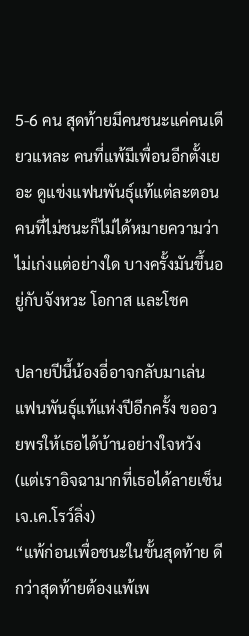5-6 คน สุดท้ายมีคนชนะแค่คนเดียวแหละ คนที่แพ้มีเพื่อนอีกตั้งเยอะ ดูแข่งแฟนพันธุ์แท้แต่ละตอน คนที่ไม่ชนะก็ไม่ได้หมายความว่าไม่เก่งแต่อย่างใด บางครั้งมันขึ้นอยู่กับจังหวะ โอกาส และโชค

ปลายปีนี้น้องอี่อาจกลับมาเล่นแฟนพันธุ์แท้แห่งปีอีกครั้ง ขออวยพรให้เธอได้บ้านอย่างใจหวัง (แต่เราอิจฉามากที่เธอได้ลายเซ็นเจ.เค.โรว์ลิ่ง)
“แพ้ก่อนเพื่อชนะในขั้นสุดท้าย ดีกว่าสุดท้ายต้องแพ้เพ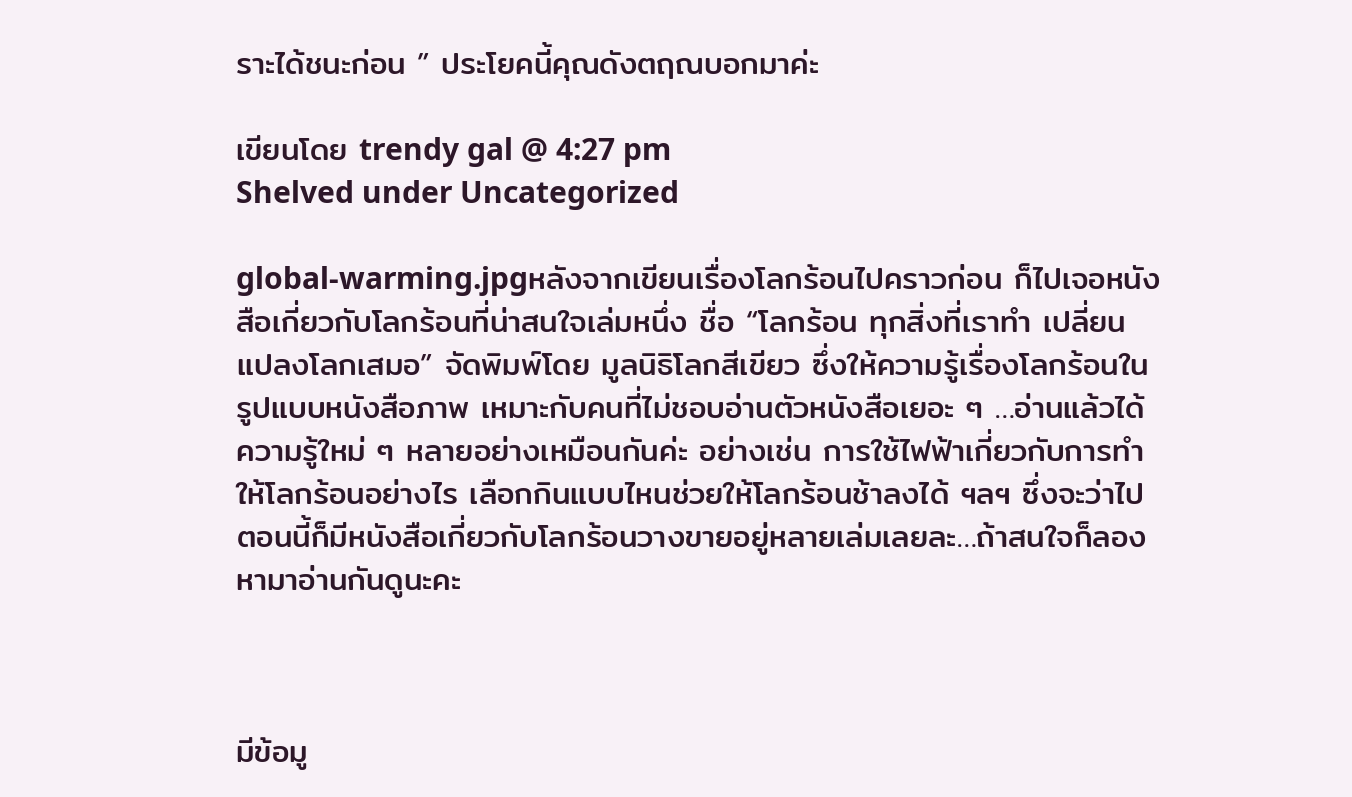ราะได้ชนะก่อน ” ประโยคนี้คุณดังตฤณบอกมาค่ะ

เขียนโดย trendy gal @ 4:27 pm
Shelved under Uncategorized

global-warming.jpgหลังจากเขียนเรื่องโลกร้อนไปคราวก่อน ก็ไปเจอหนังสือเกี่ยวกับโลกร้อนที่น่าสนใจเล่มหนึ่ง ชื่อ “โลกร้อน ทุกสิ่งที่เราทำ เปลี่ยนแปลงโลกเสมอ” จัดพิมพ์โดย มูลนิธิโลกสีเขียว ซึ่งให้ความรู้เรื่องโลกร้อนในรูปแบบหนังสือภาพ เหมาะกับคนที่ไม่ชอบอ่านตัวหนังสือเยอะ ๆ …อ่านแล้วได้ความรู้ใหม่ ๆ หลายอย่างเหมือนกันค่ะ อย่างเช่น การใช้ไฟฟ้าเกี่ยวกับการทำให้โลกร้อนอย่างไร เลือกกินแบบไหนช่วยให้โลกร้อนช้าลงได้ ฯลฯ ซึ่งจะว่าไป ตอนนี้ก็มีหนังสือเกี่ยวกับโลกร้อนวางขายอยู่หลายเล่มเลยละ…ถ้าสนใจก็ลองหามาอ่านกันดูนะคะ



มีข้อมู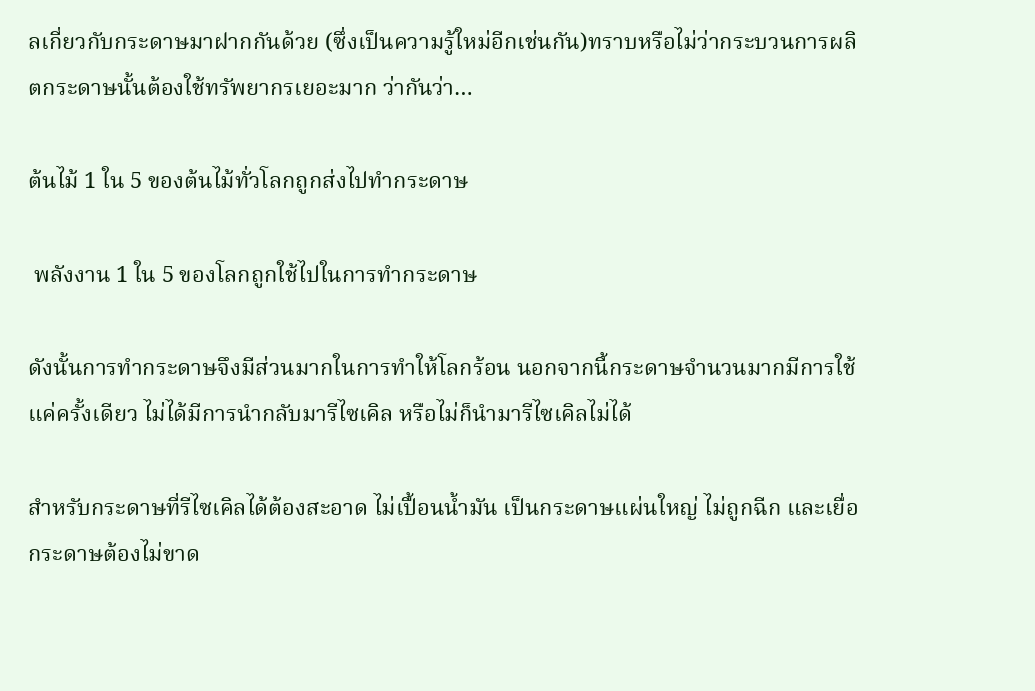ลเกี่ยวกับกระดาษมาฝากกันด้วย (ซึ่งเป็นความรู้ใหม่อีกเช่นกัน)ทราบหรือไม่ว่ากระบวนการผลิตกระดาษนั้นต้องใช้ทรัพยากรเยอะมาก ว่ากันว่า…

ต้นไม้ 1 ใน 5 ของต้นไม้ทั่วโลกถูกส่งไปทำกระดาษ

 พลังงาน 1 ใน 5 ของโลกถูกใช้ไปในการทำกระดาษ

ดังนั้นการทำกระดาษจึงมีส่วนมากในการทำให้โลกร้อน นอกจากนี้กระดาษจำนวนมากมีการใช้แค่ครั้งเดียว ไม่ได้มีการนำกลับมารีไซเคิล หรือไม่ก็นำมารีไซเคิลไม่ได้

สำหรับกระดาษที่รีไซเคิลได้ต้องสะอาด ไม่เปื้อนน้ำมัน เป็นกระดาษแผ่นใหญ่ ไม่ถูกฉีก และเยื่อกระดาษต้องไม่ขาด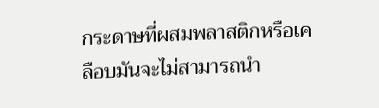กระดาษที่ผสมพลาสติกหรือเคลือบมันจะไม่สามารถนำ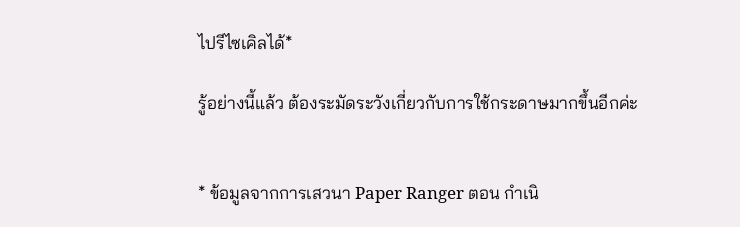ไปรีไซเคิลได้*

รู้อย่างนี้แล้ว ต้องระมัดระวังเกี่ยวกับการใช้กระดาษมากขึ้นอีกค่ะ


* ข้อมูลจากการเสวนา Paper Ranger ตอน กำเนิ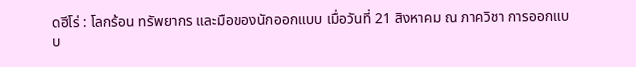ดฮีโร่ : โลกร้อน ทรัพยากร และมือของนักออกแบบ เมื่อวันที่ 21 สิงหาคม ณ ภาควิชา การออกแบบ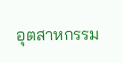อุตสาหกรรม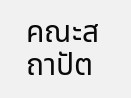คณะสถาปัต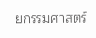ยกรรมศาสตร์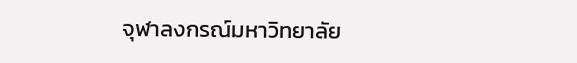จุฬาลงกรณ์มหาวิทยาลัย